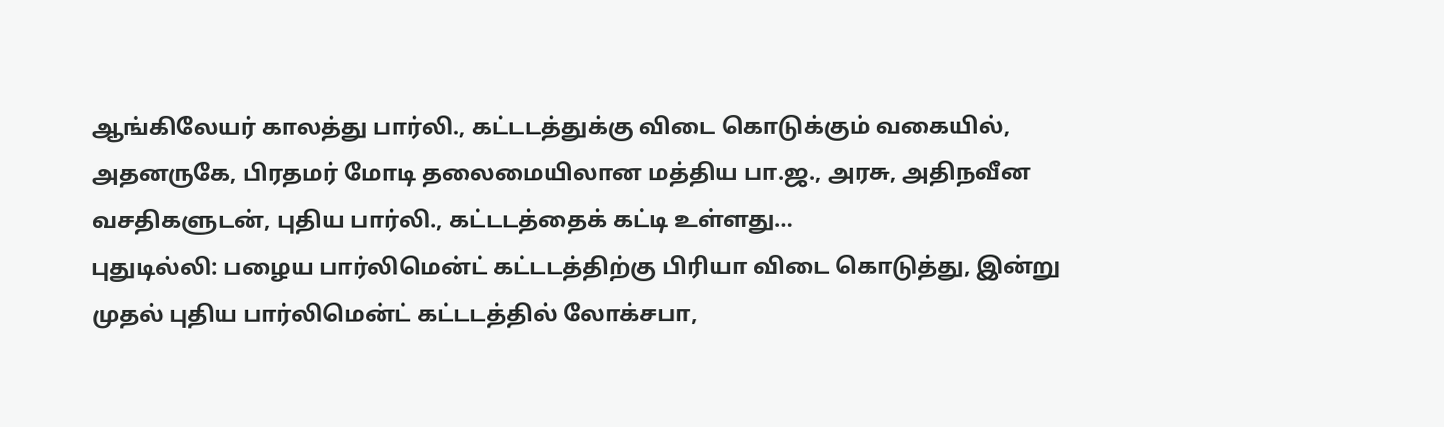ஆங்கிலேயர் காலத்து பார்லி., கட்டடத்துக்கு விடை கொடுக்கும் வகையில், அதனருகே, பிரதமர் மோடி தலைமையிலான மத்திய பா.ஜ., அரசு, அதிநவீன வசதிகளுடன், புதிய பார்லி., கட்டடத்தைக் கட்டி உள்ளது…
புதுடில்லி: பழைய பார்லிமென்ட் கட்டடத்திற்கு பிரியா விடை கொடுத்து, இன்று முதல் புதிய பார்லிமென்ட் கட்டடத்தில் லோக்சபா,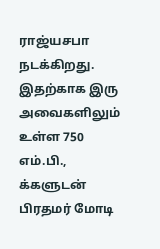ராஜ்யசபா நடக்கிறது. இதற்காக இரு அவைகளிலும் உள்ள 750 எம்.பி., க்களுடன் பிரதமர் மோடி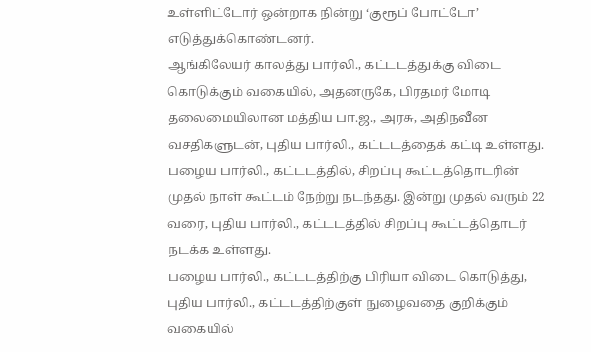உள்ளிட்டோர் ஒன்றாக நின்று ‘குரூப் போட்டோ’ எடுத்துக்கொண்டனர்.
ஆங்கிலேயர் காலத்து பார்லி., கட்டடத்துக்கு விடை கொடுக்கும் வகையில், அதனருகே, பிரதமர் மோடி தலைமையிலான மத்திய பா.ஜ., அரசு, அதிநவீன வசதிகளுடன், புதிய பார்லி., கட்டடத்தைக் கட்டி உள்ளது. பழைய பார்லி., கட்டடத்தில், சிறப்பு கூட்டத்தொடரின் முதல் நாள் கூட்டம் நேற்று நடந்தது. இன்று முதல் வரும் 22 வரை, புதிய பார்லி., கட்டடத்தில் சிறப்பு கூட்டத்தொடர் நடக்க உள்ளது.
பழைய பார்லி., கட்டடத்திற்கு பிரியா விடை கொடுத்து, புதிய பார்லி., கட்டடத்திற்குள் நுழைவதை குறிக்கும் வகையில்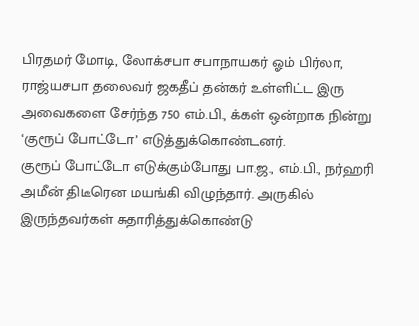பிரதமர் மோடி, லோக்சபா சபாநாயகர் ஓம் பிர்லா, ராஜ்யசபா தலைவர் ஜகதீப் தன்கர் உள்ளிட்ட இரு அவைகளை சேர்ந்த 750 எம்.பி., க்கள் ஒன்றாக நின்று ‘குரூப் போட்டோ’ எடுத்துக்கொண்டனர்.
குரூப் போட்டோ எடுக்கும்போது பா.ஜ., எம்.பி., நர்ஹரி அமீன் திடீரென மயங்கி விழுந்தார். அருகில் இருந்தவர்கள் சுதாரித்துக்கொண்டு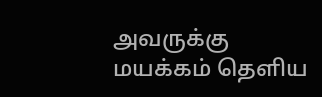அவருக்கு மயக்கம் தெளிய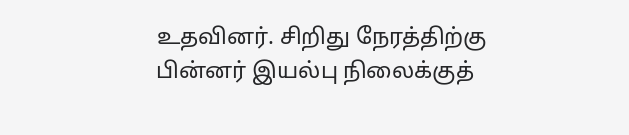உதவினர். சிறிது நேரத்திற்கு பின்னர் இயல்பு நிலைக்குத்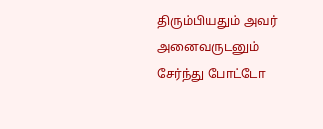திரும்பியதும் அவர் அனைவருடனும் சேர்ந்து போட்டோ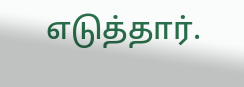எடுத்தார்.